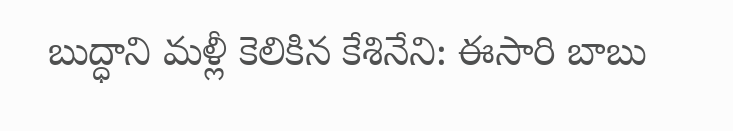బుద్ధాని మళ్లీ కెలికిన కేశినేని: ఈసారి బాబు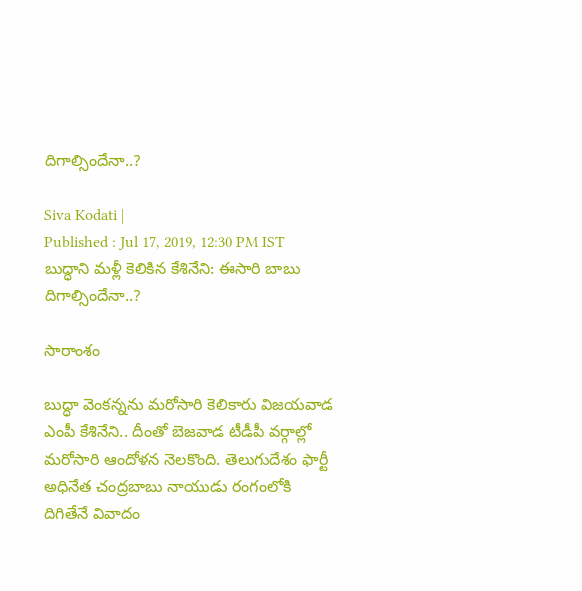దిగాల్సిందేనా..?

Siva Kodati |
Published : Jul 17, 2019, 12:30 PM IST
బుద్ధాని మళ్లీ కెలికిన కేశినేని: ఈసారి బాబు దిగాల్సిందేనా..?

సారాంశం

బుద్ధా వెంకన్నను మరోసారి కెలికారు విజయవాడ ఎంపీ కేశినేని.. దీంతో బెజవాడ టీడీపీ వర్గాల్లో మరోసారి ఆందోళన నెలకొంది. తెలుగుదేశం ఫార్టీ అధినేత చంద్రబాబు నాయుడు రంగంలోకి దిగితేనే వివాదం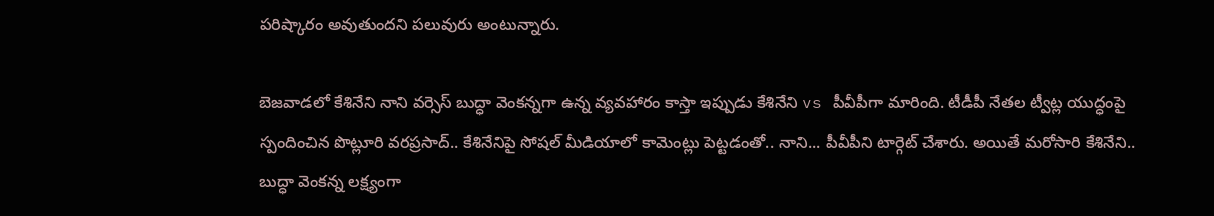పరిష్కారం అవుతుందని పలువురు అంటున్నారు.

బెజవాడలో కేశినేని నాని వర్సెస్ బుద్ధా వెంకన్నగా ఉన్న వ్యవహారం కాస్తా ఇప్పుడు కేశినేని vs పీవీపీగా మారింది. టీడీపీ నేతల ట్వీట్ల యుద్ధంపై స్పందించిన పొట్లూరి వరప్రసాద్.. కేశినేనిపై సోషల్ మీడియాలో కామెంట్లు పెట్టడంతో.. నాని... పీవీపీని టార్గెట్ చేశారు. అయితే మరోసారి కేశినేని.. బుద్ధా వెంకన్న లక్ష్యంగా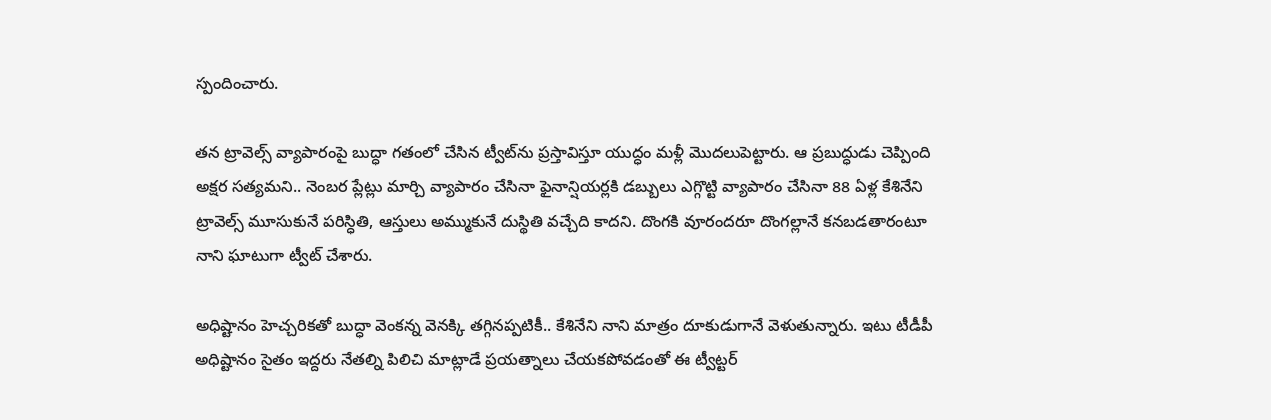స్పందించారు.

తన ట్రావెల్స్ వ్యాపారంపై బుద్ధా గతంలో చేసిన ట్వీట్‌ను ప్రస్తావిస్తూ యుద్ధం మళ్లీ మొదలుపెట్టారు. ఆ ప్రబుద్ధుడు చెప్పింది అక్షర సత్యమని.. నెంబర ప్లేట్లు మార్చి వ్యాపారం చేసినా ఫైనాన్షియర్లకి డబ్బులు ఎగ్గొట్టి వ్యాపారం చేసినా 88 ఏళ్ల కేశినేని ట్రావెల్స్ మూసుకునే పరిస్ధితి, ఆస్తులు అమ్ముకునే దుస్థితి వచ్చేది కాదని. దొంగకి వూరందరూ దొంగల్లానే కనబడతారంటూ నాని ఘాటుగా ట్వీట్ చేశారు.

అధిష్టానం హెచ్చరికతో బుద్ధా వెంకన్న వెనక్కి తగ్గినప్పటికీ.. కేశినేని నాని మాత్రం దూకుడుగానే వెళుతున్నారు. ఇటు టీడీపీ అధిష్టానం సైతం ఇద్దరు నేతల్ని పిలిచి మాట్లాడే ప్రయత్నాలు చేయకపోవడంతో ఈ ట్వీట్టర్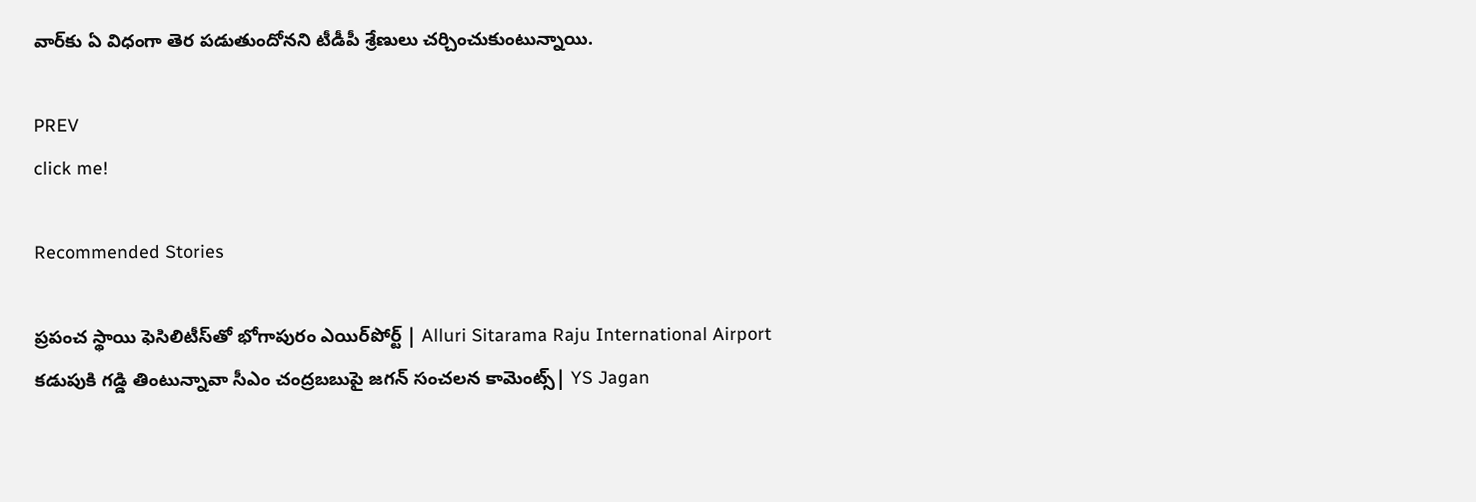వార్‌కు ఏ విధంగా తెర పడుతుందోనని టీడీపీ శ్రేణులు చర్చించుకుంటున్నాయి.

PREV
click me!

Recommended Stories

ప్రపంచ స్థాయి ఫెసిలిటీస్‌తో భోగాపురం ఎయిర్‌పోర్ట్ | Alluri Sitarama Raju International Airport
కడుపుకి గడ్డి తింటున్నావా సీఎం చంద్రబబుపై జగన్ సంచలన కామెంట్స్| YS Jagan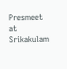Presmeet at Srikakulam